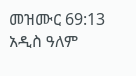መዝሙር 69:13 አዲስ ዓለም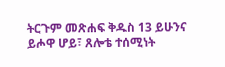ትርጉም መጽሐፍ ቅዱስ 13 ይሁንና ይሖዋ ሆይ፣ ጸሎቴ ተሰሚነት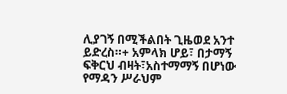ሊያገኝ በሚችልበት ጊዜወደ አንተ ይድረስ።+ አምላክ ሆይ፣ በታማኝ ፍቅርህ ብዛት፣አስተማማኝ በሆነው የማዳን ሥራህም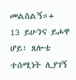መልስልኝ።+
13 ይሁንና ይሖዋ ሆይ፣ ጸሎቴ ተሰሚነት ሊያገኝ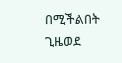በሚችልበት ጊዜወደ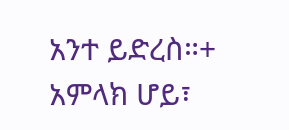አንተ ይድረስ።+ አምላክ ሆይ፣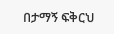በታማኝ ፍቅርህ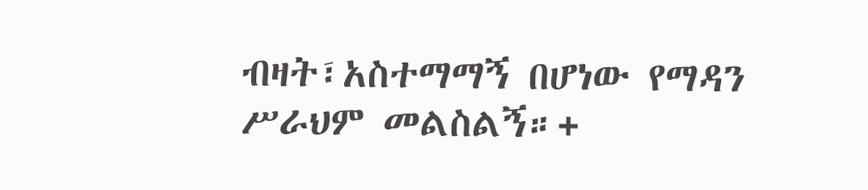ብዛት፣አስተማማኝ በሆነው የማዳን ሥራህም መልስልኝ።+